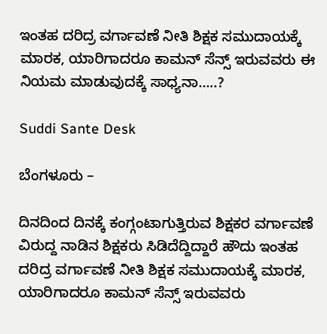ಇಂತಹ ದರಿದ್ರ ವರ್ಗಾವಣೆ ನೀತಿ ಶಿಕ್ಷಕ ಸಮುದಾಯಕ್ಕೆ ಮಾರಕ, ಯಾರಿಗಾದರೂ ಕಾಮನ್ ಸೆನ್ಸ್ ಇರುವವರು ಈ ನಿಯಮ ಮಾಡುವುದಕ್ಕೆ ಸಾಧ್ಯನಾ…..?

Suddi Sante Desk

ಬೆಂಗಳೂರು –

ದಿನದಿಂದ ದಿನಕ್ಕೆ ಕಂಗ್ಗಂಟಾಗುತ್ತಿರುವ ಶಿಕ್ಷಕರ ವರ್ಗಾವಣೆ ವಿರುದ್ದ ನಾಡಿನ ಶಿಕ್ಷಕರು ಸಿಡಿದೆದ್ದಿದ್ದಾರೆ‌ ಹೌದು ಇಂತಹ ದರಿದ್ರ ವರ್ಗಾವಣೆ ನೀತಿ ಶಿಕ್ಷಕ ಸಮುದಾಯಕ್ಕೆ ಮಾರಕ, ಯಾರಿಗಾದರೂ ಕಾಮನ್ ಸೆನ್ಸ್ ಇರುವವರು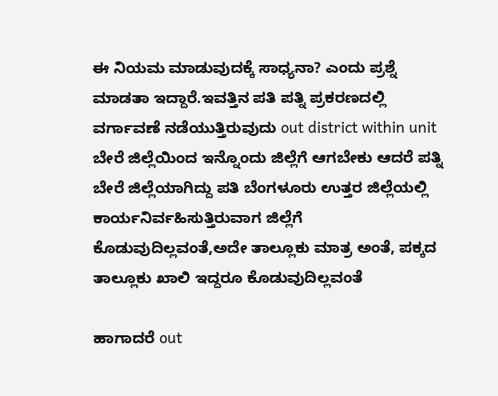ಈ ನಿಯಮ ಮಾಡುವುದಕ್ಕೆ ಸಾಧ್ಯನಾ? ಎಂದು ಪ್ರಶ್ನೆ ಮಾಡತಾ ಇದ್ದಾರೆ.ಇವತ್ತಿನ ಪತಿ ಪತ್ನಿ ಪ್ರಕರಣದಲ್ಲಿ ವರ್ಗಾವಣೆ ನಡೆಯುತ್ತಿರುವುದು out district within unit ಬೇರೆ ಜಿಲ್ಲೆಯಿಂದ ಇನ್ನೊಂದು ಜಿಲ್ಲೆಗೆ ಆಗಬೇಕು ಆದರೆ ಪತ್ನಿ ಬೇರೆ ಜಿಲ್ಲೆಯಾಗಿದ್ದು ಪತಿ ಬೆಂಗಳೂರು ಉತ್ತರ ಜಿಲ್ಲೆಯಲ್ಲಿ ಕಾರ್ಯನಿರ್ವಹಿಸುತ್ತಿರುವಾಗ ಜಿಲ್ಲೆಗೆ ಕೊಡುವುದಿಲ್ಲವಂತೆ,ಅದೇ ತಾಲ್ಲೂಕು ಮಾತ್ರ ಅಂತೆ, ಪಕ್ಕದ ತಾಲ್ಲೂಕು ಖಾಲಿ ಇದ್ದರೂ ಕೊಡುವುದಿಲ್ಲವಂತೆ

ಹಾಗಾದರೆ out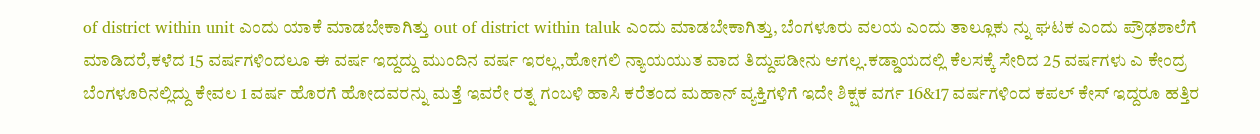of district within unit ಎಂದು ಯಾಕೆ ಮಾಡಬೇಕಾಗಿತ್ತು out of district within taluk ಎಂದು ಮಾಡಬೇಕಾಗಿತ್ತು, ಬೆಂಗಳೂರು ವಲಯ ಎಂದು ತಾಲ್ಲೂಕು ನ್ನು ಘಟಕ ಎಂದು ಪ್ರೌಢಶಾಲೆಗೆ ಮಾಡಿದರೆ,ಕಳೆದ 15 ವರ್ಷಗಳಿಂದಲೂ ಈ ವರ್ಷ ಇದ್ದದ್ದು ಮುಂದಿನ ವರ್ಷ ಇರಲ್ಲ,ಹೋಗಲಿ ನ್ಯಾಯಯುತ ವಾದ ತಿದ್ದುಪಡೀನು ಆಗಲ್ಲ.ಕಡ್ಡಾಯದಲ್ಲಿ ಕೆಲಸಕ್ಕೆ ಸೇರಿದ 25 ವರ್ಷಗಳು ಎ ಕೇಂದ್ರ ಬೆಂಗಳೂರಿನಲ್ಲಿದ್ದು ಕೇವಲ 1 ವರ್ಷ ಹೊರಗೆ ಹೋದವರನ್ನು ಮತ್ತೆ ಇವರೇ ರತ್ನ ಗಂಬಳಿ ಹಾಸಿ ಕರೆತಂದ ಮಹಾನ್ ವ್ಯಕ್ತಿಗಳಿಗೆ ಇದೇ ಶಿಕ್ಷಕ ವರ್ಗ 16&17 ವರ್ಷಗಳಿಂದ ಕಪಲ್ ಕೇಸ್ ಇದ್ದರೂ ಹತ್ತಿರ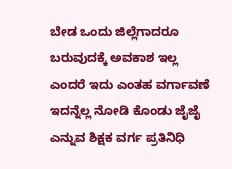ಬೇಡ ಒಂದು ಜಿಲ್ಲೆಗಾದರೂ ಬರುವುದಕ್ಕೆ ಅವಕಾಶ ಇಲ್ಲ ಎಂದರೆ ಇದು ಎಂತಹ ವರ್ಗಾವಣೆ ಇದನ್ನೆಲ್ಲ ನೋಡಿ ಕೊಂಡು ಜೈಜೈ ಎನ್ನುವ ಶಿಕ್ಷಕ ವರ್ಗ ಪ್ರತಿನಿಧಿ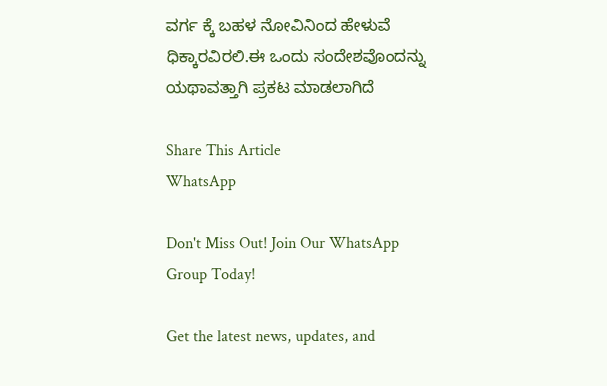ವರ್ಗ ಕ್ಕೆ ಬಹಳ ನೋವಿನಿಂದ ಹೇಳುವೆ ಧಿಕ್ಕಾರವಿರಲಿ.ಈ ಒಂದು ಸಂದೇಶವೊಂದನ್ನು ಯಥಾವತ್ತಾಗಿ ಪ್ರಕಟ ಮಾಡಲಾಗಿದೆ

Share This Article
WhatsApp

Don't Miss Out! Join Our WhatsApp Group Today!

Get the latest news, updates, and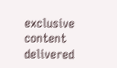exclusive content delivered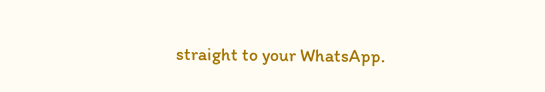straight to your WhatsApp.